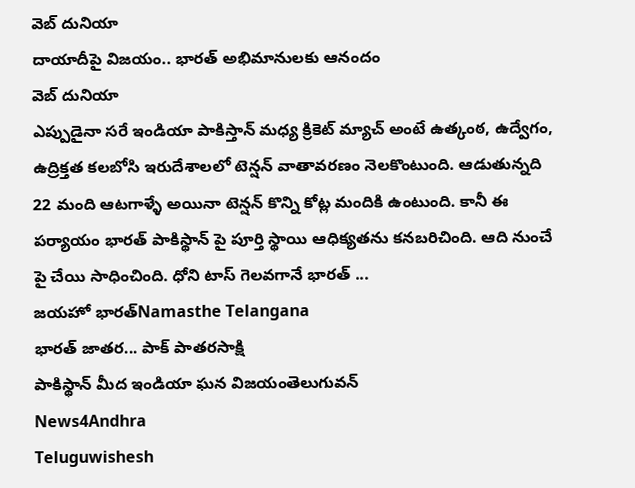వెబ్ దునియా
దాయాదీపై విజయం.. భారత్ అభిమానులకు ఆనందం
వెబ్ దునియా
ఎప్పుడైనా సరే ఇండియా పాకిస్తాన్ మధ్య క్రికెట్ మ్యాచ్ అంటే ఉత్కంఠ, ఉద్వేగం, ఉద్రిక్తత కలబోసి ఇరుదేశాలలో టెన్షన్ వాతావరణం నెలకొంటుంది. ఆడుతున్నది 22 మంది ఆటగాళ్ళే అయినా టెన్షన్ కొన్ని కోట్ల మందికి ఉంటుంది. కానీ ఈ పర్యాయం భారత్ పాకిస్థాన్ పై పూర్తి స్థాయి ఆధిక్యతను కనబరిచింది. ఆది నుంచే పై చేయి సాధించింది. ధోని టాస్ గెలవగానే భారత్ ...
జయహో భారత్Namasthe Telangana
భారత్ జాతర... పాక్ పాతరసాక్షి
పాకిస్థాన్ మీద ఇండియా ఘన విజయంతెలుగువన్
News4Andhra
Teluguwishesh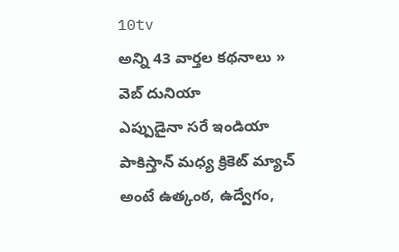10tv
అన్ని 43 వార్తల కథనాలు »
వెబ్ దునియా
ఎప్పుడైనా సరే ఇండియా పాకిస్తాన్ మధ్య క్రికెట్ మ్యాచ్ అంటే ఉత్కంఠ, ఉద్వేగం,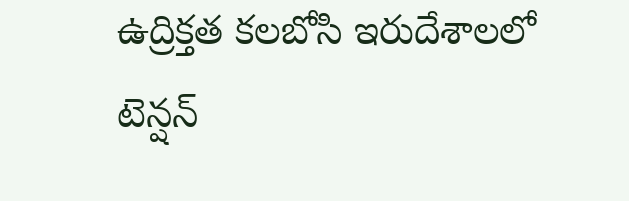ఉద్రిక్తత కలబోసి ఇరుదేశాలలో టెన్షన్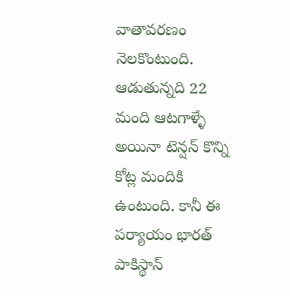వాతావరణం నెలకొంటుంది. ఆడుతున్నది 22 మంది ఆటగాళ్ళే అయినా టెన్షన్ కొన్ని కోట్ల మందికి ఉంటుంది. కానీ ఈ పర్యాయం భారత్ పాకిస్థాన్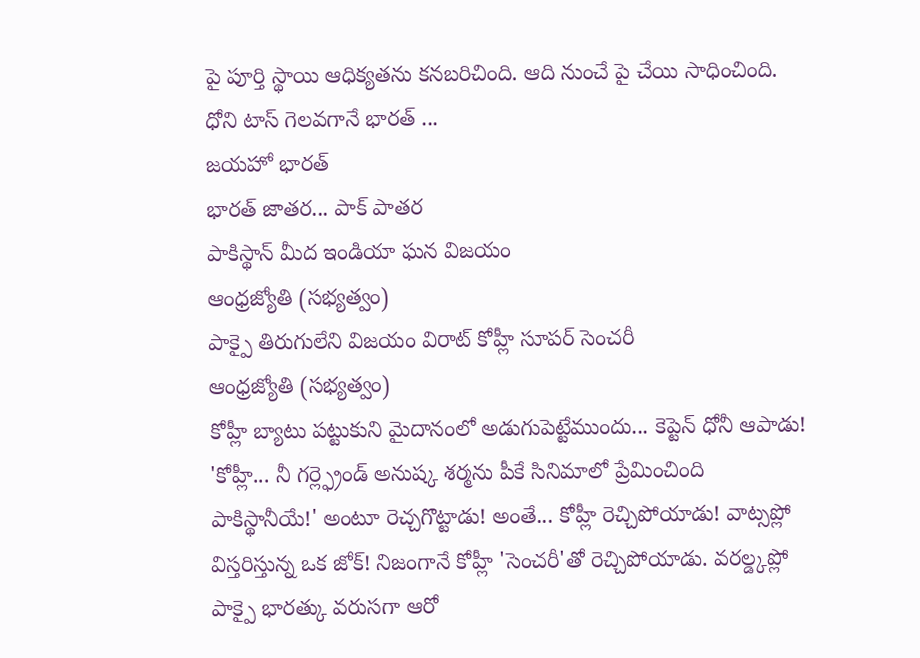పై పూర్తి స్థాయి ఆధిక్యతను కనబరిచింది. ఆది నుంచే పై చేయి సాధించింది. ధోని టాస్ గెలవగానే భారత్ ...
జయహో భారత్
భారత్ జాతర... పాక్ పాతర
పాకిస్థాన్ మీద ఇండియా ఘన విజయం
ఆంధ్రజ్యోతి (సభ్యత్వం)
పాక్పై తిరుగులేని విజయం విరాట్ కోహ్లీ సూపర్ సెంచరీ
ఆంధ్రజ్యోతి (సభ్యత్వం)
కోహ్లీ బ్యాటు పట్టుకుని మైదానంలో అడుగుపెట్టేముందు... కెప్టెన్ ధోనీ ఆపాడు! 'కోహ్లీ... నీ గర్ల్ఫ్రెండ్ అనుష్క శర్మను పీకే సినిమాలో ప్రేమించింది పాకిస్థానీయే!' అంటూ రెచ్చగొట్టాడు! అంతే... కోహ్లీ రెచ్చిపోయాడు! వాట్సప్లో విస్తరిస్తున్న ఒక జోక్! నిజంగానే కోహ్లీ 'సెంచరీ'తో రెచ్చిపోయాడు. వరల్డ్కప్లో పాక్పై భారత్కు వరుసగా ఆరో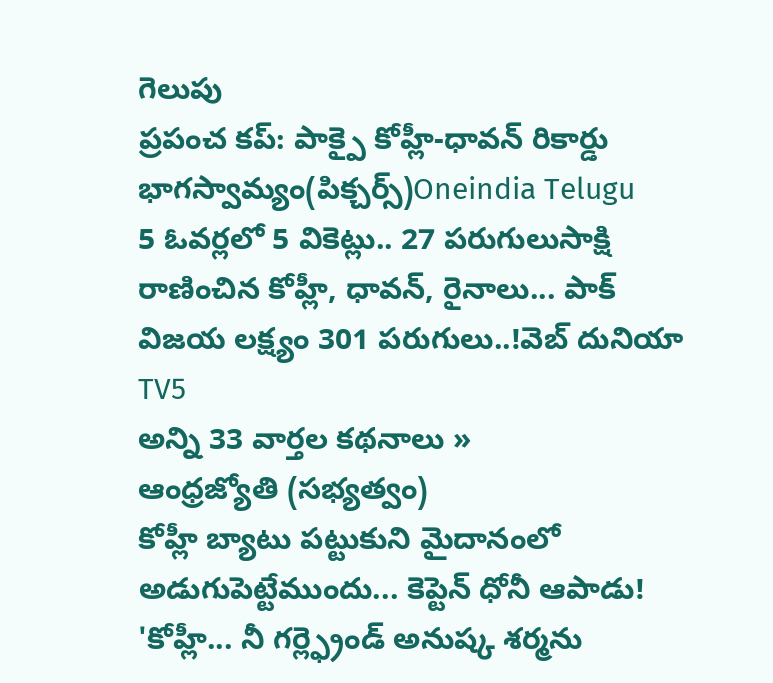గెలుపు
ప్రపంచ కప్: పాక్పై కోహ్లీ-ధావన్ రికార్డు భాగస్వామ్యం(పిక్చర్స్)Oneindia Telugu
5 ఓవర్లలో 5 వికెట్లు.. 27 పరుగులుసాక్షి
రాణించిన కోహ్లీ, ధావన్, రైనాలు... పాక్ విజయ లక్ష్యం 301 పరుగులు..!వెబ్ దునియా
TV5
అన్ని 33 వార్తల కథనాలు »
ఆంధ్రజ్యోతి (సభ్యత్వం)
కోహ్లీ బ్యాటు పట్టుకుని మైదానంలో అడుగుపెట్టేముందు... కెప్టెన్ ధోనీ ఆపాడు! 'కోహ్లీ... నీ గర్ల్ఫ్రెండ్ అనుష్క శర్మను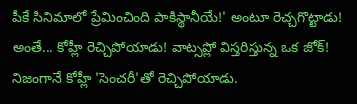పీకే సినిమాలో ప్రేమించింది పాకిస్థానీయే!' అంటూ రెచ్చగొట్టాడు! అంతే... కోహ్లీ రెచ్చిపోయాడు! వాట్సప్లో విస్తరిస్తున్న ఒక జోక్! నిజంగానే కోహ్లీ 'సెంచరీ'తో రెచ్చిపోయాడు.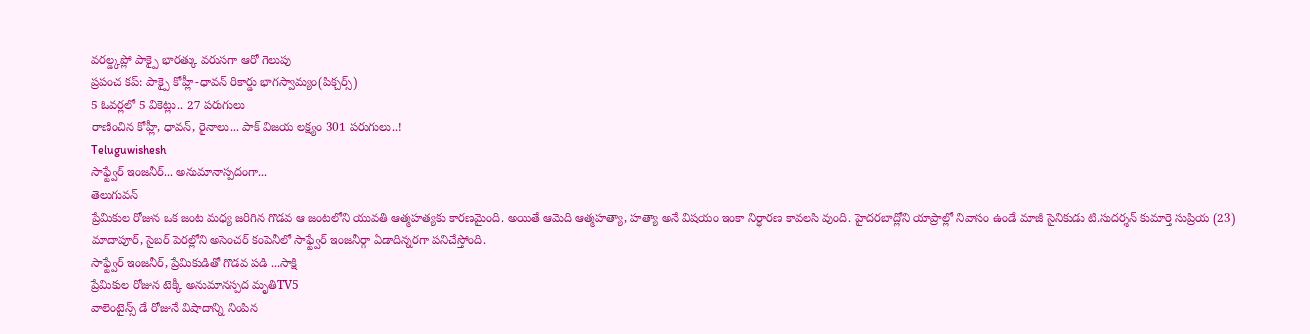వరల్డ్కప్లో పాక్పై భారత్కు వరుసగా ఆరో గెలుపు
ప్రపంచ కప్: పాక్పై కోహ్లీ-ధావన్ రికార్డు భాగస్వామ్యం(పిక్చర్స్)
5 ఓవర్లలో 5 వికెట్లు.. 27 పరుగులు
రాణించిన కోహ్లీ, ధావన్, రైనాలు... పాక్ విజయ లక్ష్యం 301 పరుగులు..!
Teluguwishesh
సాఫ్ట్వేర్ ఇంజనీర్... అనుమానాస్పదంగా...
తెలుగువన్
ప్రేమికుల రోజున ఒక జంట మధ్య జరిగిన గొడవ ఆ జంటలోని యువతి ఆత్మహత్యకు కారణమైంది. అయితే ఆమెది ఆత్మహత్యా, హత్యా అనే విషయం ఇంకా నిర్ధారణ కావలసి వుంది. హైదరబాద్లోని యాప్రాల్లో నివాసం ఉండే మాజీ సైనికుడు టి.సుదర్శన్ కుమార్తె సుప్రియ (23) మాదాపూర్, సైబర్ పెరల్లోని అసెంచర్ కంపెనీలో సాఫ్ట్వేర్ ఇంజనీర్గా ఏడాదిన్నరగా పనిచేస్తోంది.
సాఫ్ట్వేర్ ఇంజనీర్, ప్రేమికుడితో గొడవ పడి ...సాక్షి
ప్రేమికుల రోజున టెక్కీ అనుమానస్పద మృతిTV5
వాలెంటైన్స్ డే రోజునే విషాదాన్ని నింపిన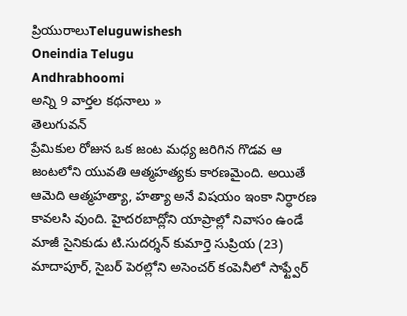ప్రియురాలుTeluguwishesh
Oneindia Telugu
Andhrabhoomi
అన్ని 9 వార్తల కథనాలు »
తెలుగువన్
ప్రేమికుల రోజున ఒక జంట మధ్య జరిగిన గొడవ ఆ జంటలోని యువతి ఆత్మహత్యకు కారణమైంది. అయితే ఆమెది ఆత్మహత్యా, హత్యా అనే విషయం ఇంకా నిర్ధారణ కావలసి వుంది. హైదరబాద్లోని యాప్రాల్లో నివాసం ఉండే మాజీ సైనికుడు టి.సుదర్శన్ కుమార్తె సుప్రియ (23) మాదాపూర్, సైబర్ పెరల్లోని అసెంచర్ కంపెనీలో సాఫ్ట్వేర్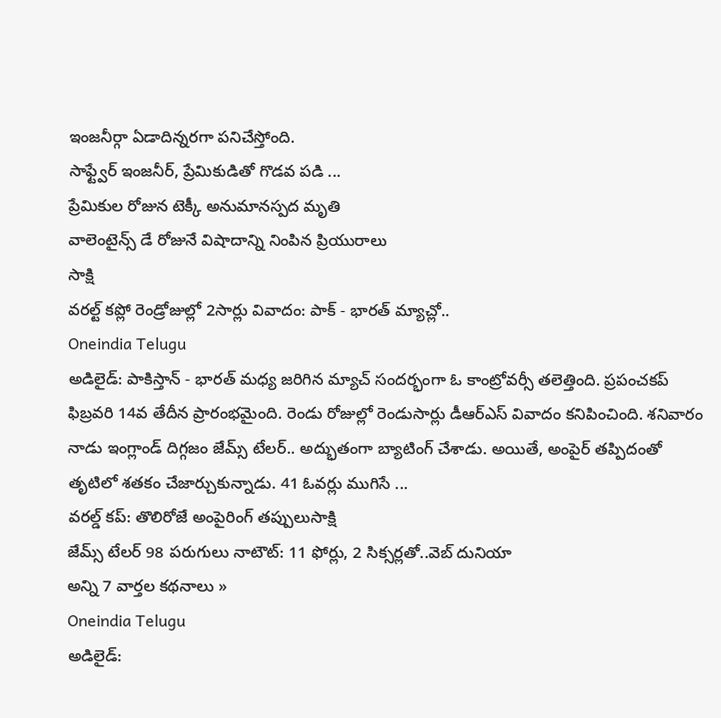ఇంజనీర్గా ఏడాదిన్నరగా పనిచేస్తోంది.
సాఫ్ట్వేర్ ఇంజనీర్, ప్రేమికుడితో గొడవ పడి ...
ప్రేమికుల రోజున టెక్కీ అనుమానస్పద మృతి
వాలెంటైన్స్ డే రోజునే విషాదాన్ని నింపిన ప్రియురాలు
సాక్షి
వరల్ట్ కప్లో రెండ్రోజుల్లో 2సార్లు వివాదం: పాక్ - భారత్ మ్యాచ్లో..
Oneindia Telugu
అడిలైడ్: పాకిస్తాన్ - భారత్ మధ్య జరిగిన మ్యాచ్ సందర్భంగా ఓ కాంట్రోవర్సీ తలెత్తింది. ప్రపంచకప్ ఫిబ్రవరి 14వ తేదీన ప్రారంభమైంది. రెండు రోజుల్లో రెండుసార్లు డీఆర్ఎస్ వివాదం కనిపించింది. శనివారం నాడు ఇంగ్లాండ్ దిగ్గజం జేమ్స్ టేలర్.. అద్భుతంగా బ్యాటింగ్ చేశాడు. అయితే, అంపైర్ తప్పిదంతో తృటిలో శతకం చేజార్చుకున్నాడు. 41 ఓవర్లు ముగిసే ...
వరల్డ్ కప్: తొలిరోజే అంపైరింగ్ తప్పులుసాక్షి
జేమ్స్ టేలర్ 98 పరుగులు నాటౌట్: 11 ఫోర్లు, 2 సిక్సర్లతో..వెబ్ దునియా
అన్ని 7 వార్తల కథనాలు »
Oneindia Telugu
అడిలైడ్: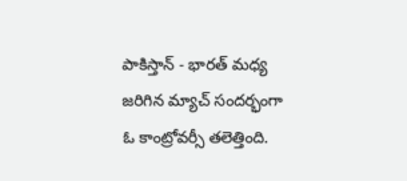పాకిస్తాన్ - భారత్ మధ్య జరిగిన మ్యాచ్ సందర్భంగా ఓ కాంట్రోవర్సీ తలెత్తింది.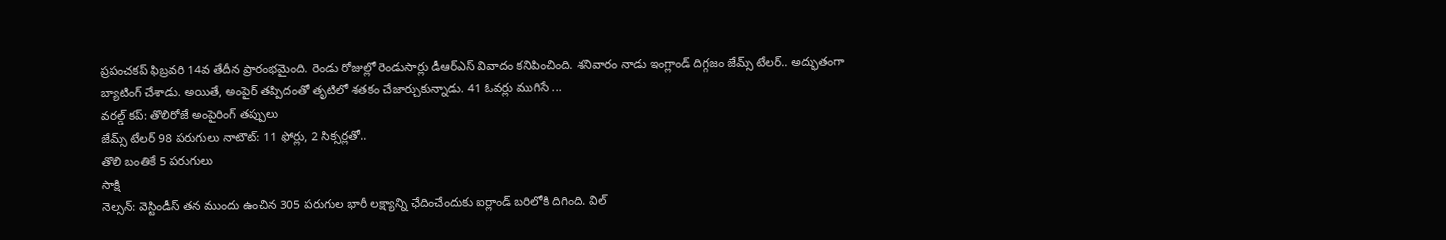ప్రపంచకప్ ఫిబ్రవరి 14వ తేదీన ప్రారంభమైంది. రెండు రోజుల్లో రెండుసార్లు డీఆర్ఎస్ వివాదం కనిపించింది. శనివారం నాడు ఇంగ్లాండ్ దిగ్గజం జేమ్స్ టేలర్.. అద్భుతంగా బ్యాటింగ్ చేశాడు. అయితే, అంపైర్ తప్పిదంతో తృటిలో శతకం చేజార్చుకున్నాడు. 41 ఓవర్లు ముగిసే ...
వరల్డ్ కప్: తొలిరోజే అంపైరింగ్ తప్పులు
జేమ్స్ టేలర్ 98 పరుగులు నాటౌట్: 11 ఫోర్లు, 2 సిక్సర్లతో..
తొలి బంతికే 5 పరుగులు
సాక్షి
నెల్సన్: వెస్టిండీస్ తన ముందు ఉంచిన 305 పరుగుల భారీ లక్ష్యాన్ని ఛేదించేందుకు ఐర్లాండ్ బరిలోకి దిగింది. విల్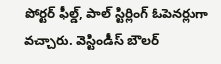పోర్టర్ ఫీల్డ్, పాల్ స్టిర్లింగ్ ఓపెనర్లుగా వచ్చారు. వెస్టిండీస్ బౌలర్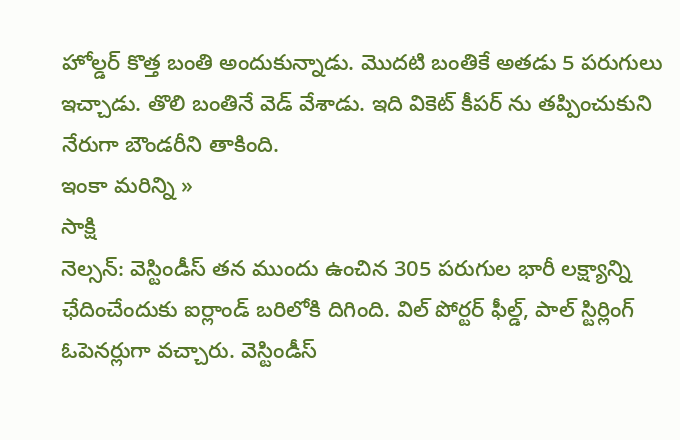హోల్డర్ కొత్త బంతి అందుకున్నాడు. మొదటి బంతికే అతడు 5 పరుగులు ఇచ్చాడు. తొలి బంతినే వెడ్ వేశాడు. ఇది వికెట్ కీపర్ ను తప్పించుకుని నేరుగా బౌండరీని తాకింది.
ఇంకా మరిన్ని »
సాక్షి
నెల్సన్: వెస్టిండీస్ తన ముందు ఉంచిన 305 పరుగుల భారీ లక్ష్యాన్ని ఛేదించేందుకు ఐర్లాండ్ బరిలోకి దిగింది. విల్ పోర్టర్ ఫీల్డ్, పాల్ స్టిర్లింగ్ ఓపెనర్లుగా వచ్చారు. వెస్టిండీస్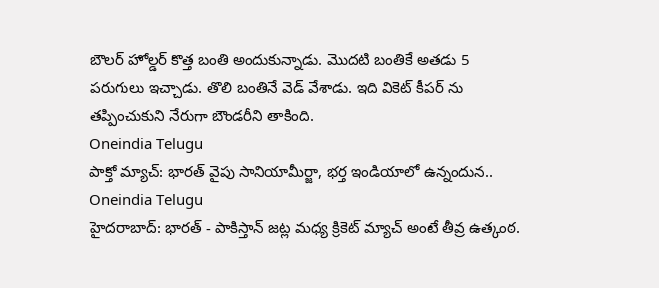బౌలర్ హోల్డర్ కొత్త బంతి అందుకున్నాడు. మొదటి బంతికే అతడు 5 పరుగులు ఇచ్చాడు. తొలి బంతినే వెడ్ వేశాడు. ఇది వికెట్ కీపర్ ను తప్పించుకుని నేరుగా బౌండరీని తాకింది.
Oneindia Telugu
పాక్తో మ్యాచ్: భారత్ వైపు సానియామీర్జా, భర్త ఇండియాలో ఉన్నందున..
Oneindia Telugu
హైదరాబాద్: భారత్ - పాకిస్తాన్ జట్ల మధ్య క్రికెట్ మ్యాచ్ అంటే తీవ్ర ఉత్కంఠ.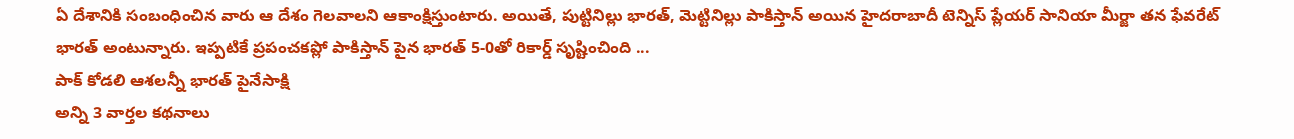ఏ దేశానికి సంబంధించిన వారు ఆ దేశం గెలవాలని ఆకాంక్షిస్తుంటారు. అయితే, పుట్టినిల్లు భారత్, మెట్టినిల్లు పాకిస్తాన్ అయిన హైదరాబాదీ టెన్నిస్ ప్లేయర్ సానియా మీర్జా తన ఫేవరేట్ భారత్ అంటున్నారు. ఇప్పటికే ప్రపంచకప్లో పాకిస్తాన్ పైన భారత్ 5-0తో రికార్డ్ సృష్టించింది ...
పాక్ కోడలి ఆశలన్నీ భారత్ పైనేసాక్షి
అన్ని 3 వార్తల కథనాలు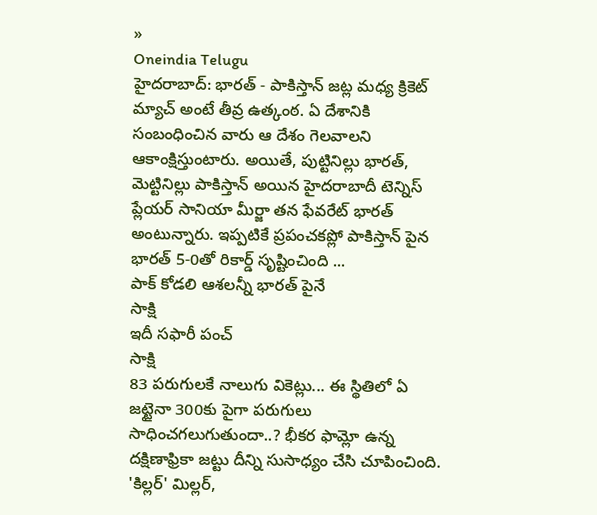»
Oneindia Telugu
హైదరాబాద్: భారత్ - పాకిస్తాన్ జట్ల మధ్య క్రికెట్ మ్యాచ్ అంటే తీవ్ర ఉత్కంఠ. ఏ దేశానికి సంబంధించిన వారు ఆ దేశం గెలవాలని ఆకాంక్షిస్తుంటారు. అయితే, పుట్టినిల్లు భారత్, మెట్టినిల్లు పాకిస్తాన్ అయిన హైదరాబాదీ టెన్నిస్ ప్లేయర్ సానియా మీర్జా తన ఫేవరేట్ భారత్ అంటున్నారు. ఇప్పటికే ప్రపంచకప్లో పాకిస్తాన్ పైన భారత్ 5-0తో రికార్డ్ సృష్టించింది ...
పాక్ కోడలి ఆశలన్నీ భారత్ పైనే
సాక్షి
ఇదీ సఫారీ పంచ్
సాక్షి
83 పరుగులకే నాలుగు వికెట్లు... ఈ స్థితిలో ఏ జట్టైనా 300కు పైగా పరుగులు సాధించగలుగుతుందా..? భీకర ఫామ్లో ఉన్న దక్షిణాఫ్రికా జట్టు దీన్ని సుసాధ్యం చేసి చూపించింది. 'కిల్లర్' మిల్లర్,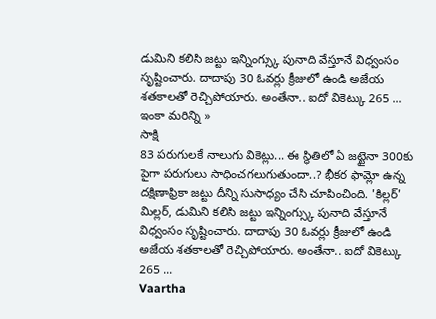డుమిని కలిసి జట్టు ఇన్నింగ్స్కు పునాది వేస్తూనే విధ్వంసం సృష్టించారు. దాదాపు 30 ఓవర్లు క్రీజులో ఉండి అజేయ శతకాలతో రెచ్చిపోయారు. అంతేనా.. ఐదో వికెట్కు 265 ...
ఇంకా మరిన్ని »
సాక్షి
83 పరుగులకే నాలుగు వికెట్లు... ఈ స్థితిలో ఏ జట్టైనా 300కు పైగా పరుగులు సాధించగలుగుతుందా..? భీకర ఫామ్లో ఉన్న దక్షిణాఫ్రికా జట్టు దీన్ని సుసాధ్యం చేసి చూపించింది. 'కిల్లర్' మిల్లర్, డుమిని కలిసి జట్టు ఇన్నింగ్స్కు పునాది వేస్తూనే విధ్వంసం సృష్టించారు. దాదాపు 30 ఓవర్లు క్రీజులో ఉండి అజేయ శతకాలతో రెచ్చిపోయారు. అంతేనా.. ఐదో వికెట్కు 265 ...
Vaartha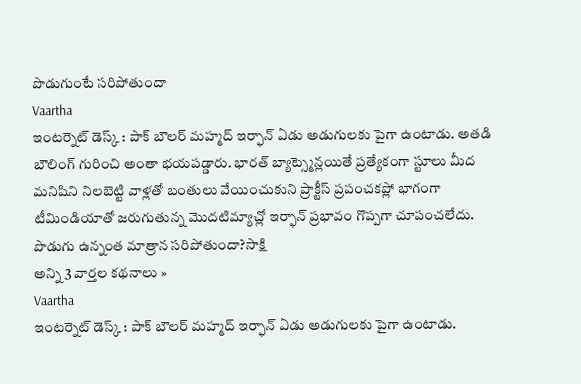పొడుగుంటే సరిపోతుందా
Vaartha
ఇంటర్నెట్ డెస్క్ : పాక్ బౌలర్ మహ్మద్ ఇర్ఫాన్ ఏడు అడుగులకు పైగా ఉంటాడు. అతడి బౌలింగ్ గురించి అంతా భయపడ్డారు. భారత్ బ్యాట్స్మెన్లయితే ప్రత్యేకంగా స్టూలు మీద మనిషిని నిలబెట్టి వాళ్లతో బంతులు వేయించుకుని ప్రాక్టీస్ ప్రపంచకప్లో భాగంగా టీమిండియాతో జరుగుతున్న మొదటిమ్యాచ్లో ఇర్ఫాన్ ప్రభావం గొప్పగా చూపంచలేదు.
పొడుగు ఉన్నంత మాత్రాన సరిపోతుందా?సాక్షి
అన్ని 3 వార్తల కథనాలు »
Vaartha
ఇంటర్నెట్ డెస్క్ : పాక్ బౌలర్ మహ్మద్ ఇర్ఫాన్ ఏడు అడుగులకు పైగా ఉంటాడు.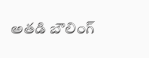అతడి బౌలింగ్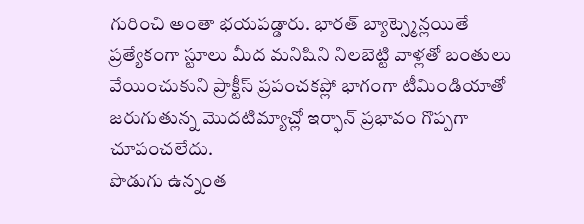గురించి అంతా భయపడ్డారు. భారత్ బ్యాట్స్మెన్లయితే ప్రత్యేకంగా స్టూలు మీద మనిషిని నిలబెట్టి వాళ్లతో బంతులు వేయించుకుని ప్రాక్టీస్ ప్రపంచకప్లో భాగంగా టీమిండియాతో జరుగుతున్న మొదటిమ్యాచ్లో ఇర్ఫాన్ ప్రభావం గొప్పగా చూపంచలేదు.
పొడుగు ఉన్నంత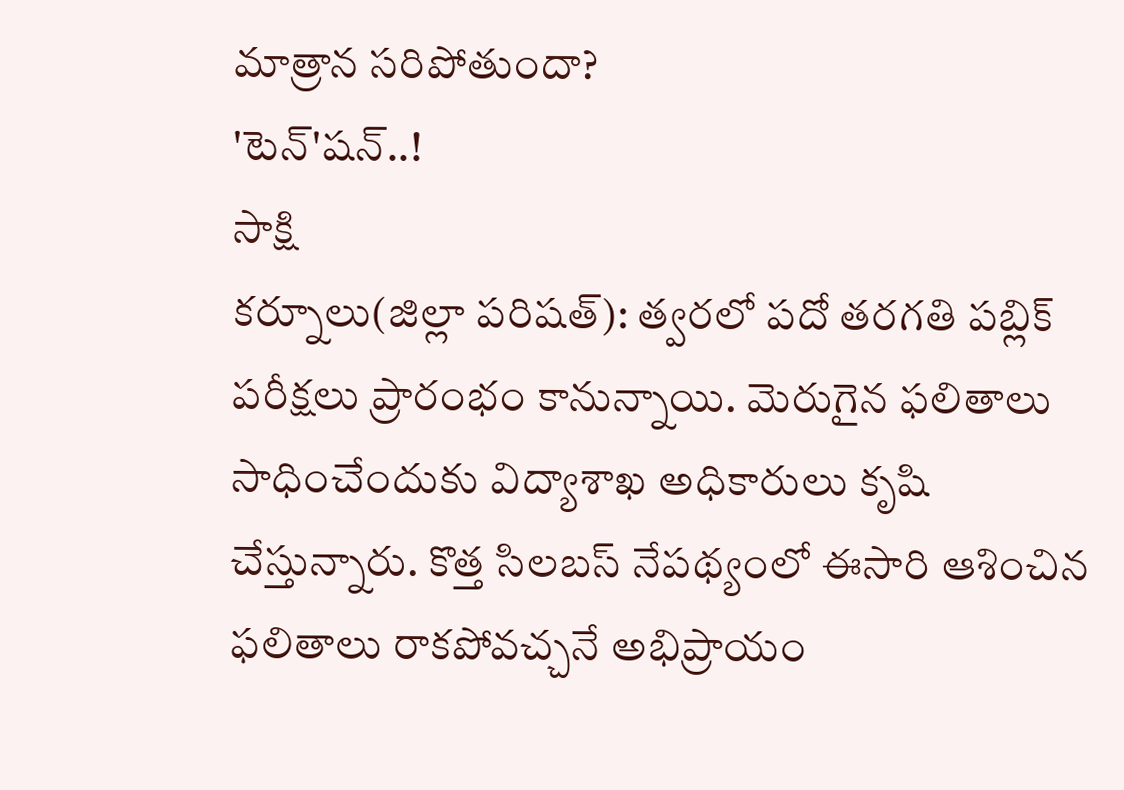మాత్రాన సరిపోతుందా?
'టెన్'షన్..!
సాక్షి
కర్నూలు(జిల్లా పరిషత్): త్వరలో పదో తరగతి పబ్లిక్ పరీక్షలు ప్రారంభం కానున్నాయి. మెరుగైన ఫలితాలు సాధించేందుకు విద్యాశాఖ అధికారులు కృషి చేస్తున్నారు. కొత్త సిలబస్ నేపథ్యంలో ఈసారి ఆశించిన ఫలితాలు రాకపోవచ్చనే అభిప్రాయం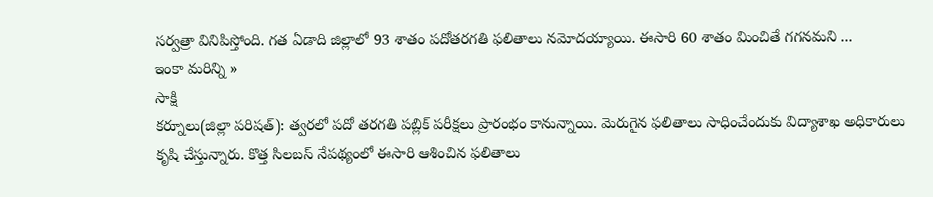సర్వత్రా వినిపిస్తోంది. గత ఏడాది జిల్లాలో 93 శాతం పదోతరగతి ఫలితాలు నమోదయ్యాయి. ఈసారి 60 శాతం మించితే గగనమని ...
ఇంకా మరిన్ని »
సాక్షి
కర్నూలు(జిల్లా పరిషత్): త్వరలో పదో తరగతి పబ్లిక్ పరీక్షలు ప్రారంభం కానున్నాయి. మెరుగైన ఫలితాలు సాధించేందుకు విద్యాశాఖ అధికారులు కృషి చేస్తున్నారు. కొత్త సిలబస్ నేపథ్యంలో ఈసారి ఆశించిన ఫలితాలు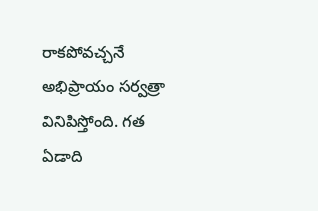రాకపోవచ్చనే అభిప్రాయం సర్వత్రా వినిపిస్తోంది. గత ఏడాది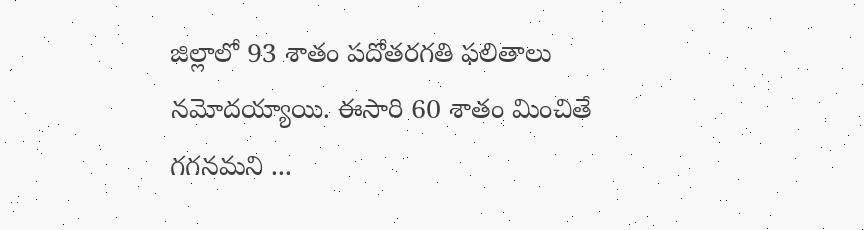జిల్లాలో 93 శాతం పదోతరగతి ఫలితాలు నమోదయ్యాయి. ఈసారి 60 శాతం మించితే గగనమని ...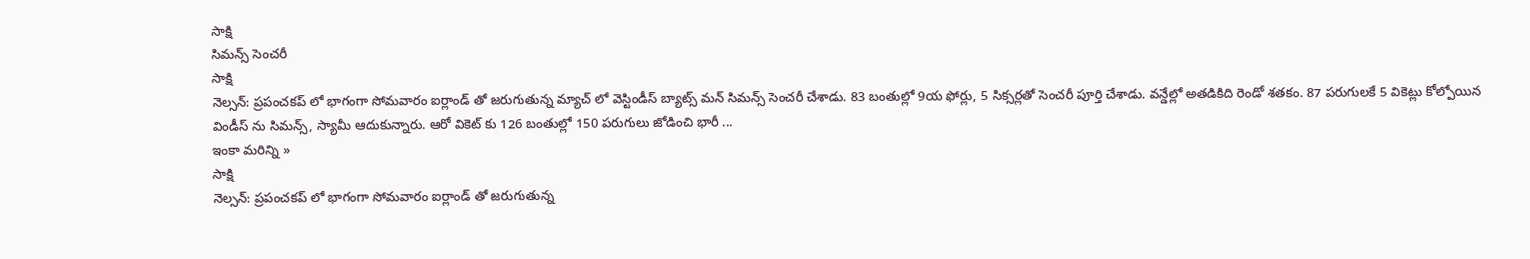సాక్షి
సిమన్స్ సెంచరీ
సాక్షి
నెల్సన్: ప్రపంచకప్ లో భాగంగా సోమవారం ఐర్లాండ్ తో జరుగుతున్న మ్యాచ్ లో వెస్టిండీస్ బ్యాట్స్ మన్ సిమన్స్ సెంచరీ చేశాడు. 83 బంతుల్లో 9య ఫోర్లు, 5 సిక్సర్లతో సెంచరీ పూర్తి చేశాడు. వన్డేల్లో అతడికిది రెండో శతకం. 87 పరుగులకే 5 వికెట్లు కోల్పోయిన విండీస్ ను సిమన్స్, స్యామీ ఆదుకున్నారు. ఆరో వికెట్ కు 126 బంతుల్లో 150 పరుగులు జోడించి భారీ ...
ఇంకా మరిన్ని »
సాక్షి
నెల్సన్: ప్రపంచకప్ లో భాగంగా సోమవారం ఐర్లాండ్ తో జరుగుతున్న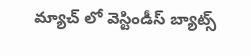మ్యాచ్ లో వెస్టిండీస్ బ్యాట్స్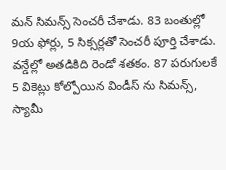మన్ సిమన్స్ సెంచరీ చేశాడు. 83 బంతుల్లో 9య ఫోర్లు, 5 సిక్సర్లతో సెంచరీ పూర్తి చేశాడు. వన్డేల్లో అతడికిది రెండో శతకం. 87 పరుగులకే 5 వికెట్లు కోల్పోయిన విండీస్ ను సిమన్స్, స్యామీ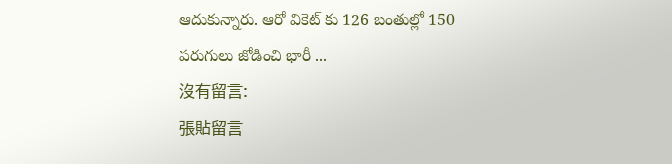ఆదుకున్నారు. ఆరో వికెట్ కు 126 బంతుల్లో 150 పరుగులు జోడించి భారీ ...
沒有留言:
張貼留言